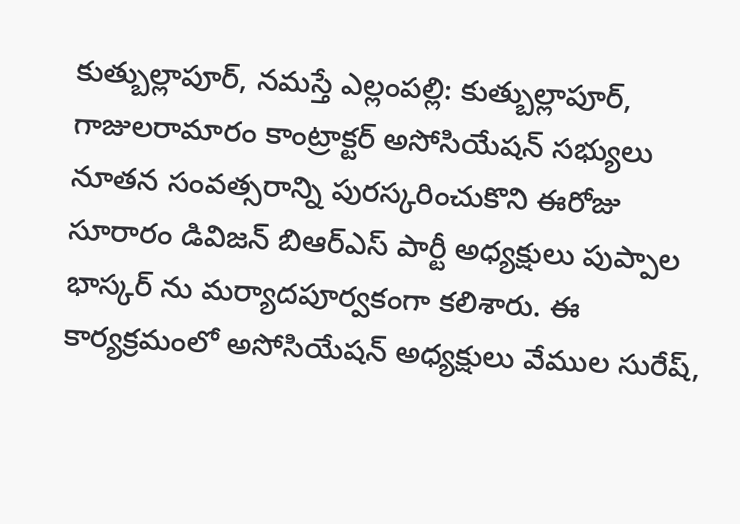కుత్బుల్లాపూర్, నమస్తే ఎల్లంపల్లి: కుత్బుల్లాపూర్, గాజులరామారం కాంట్రాక్టర్ అసోసియేషన్ సభ్యులు నూతన సంవత్సరాన్ని పురస్కరించుకొని ఈరోజు సూరారం డివిజన్ బిఆర్ఎస్ పార్టీ అధ్యక్షులు పుప్పాల భాస్కర్ ను మర్యాదపూర్వకంగా కలిశారు. ఈ కార్యక్రమంలో అసోసియేషన్ అధ్యక్షులు వేముల సురేష్,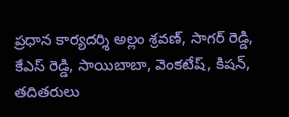ప్రధాన కార్యదర్శి అల్లం శ్రవణ్, సాగర్ రెడ్డి, కేఎస్ రెడ్డి, సాయిబాబా, వెంకటేష్, కిషన్, తదితరులు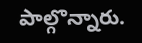పాల్గొన్నారు.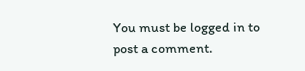You must be logged in to post a comment.